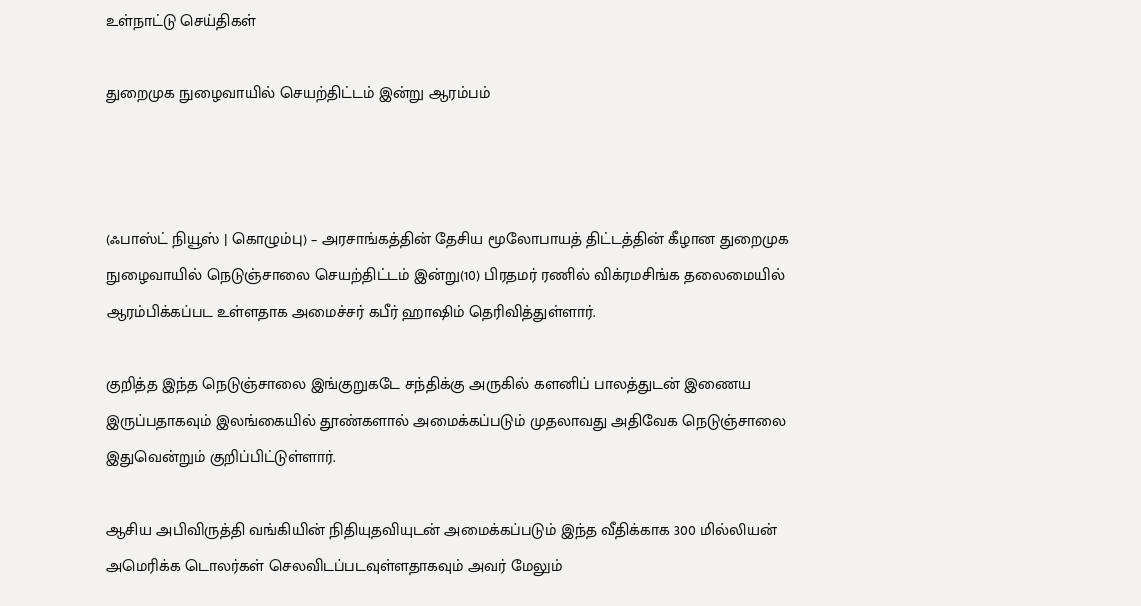உள்நாட்டு செய்திகள்

துறைமுக நுழைவாயில் செயற்திட்டம் இன்று ஆரம்பம்



(ஃபாஸ்ட் நியூஸ் | கொழும்பு) – அரசாங்கத்தின் தேசிய மூலோபாயத் திட்டத்தின் கீழான துறைமுக நுழைவாயில் நெடுஞ்சாலை செயற்திட்டம் இன்று(10) பிரதமர் ரணில் விக்ரமசிங்க தலைமையில் ஆரம்பிக்கப்பட உள்ளதாக அமைச்சர் கபீர் ஹாஷிம் தெரிவித்துள்ளார்.

குறித்த இந்த நெடுஞ்சாலை இங்குறுகடே சந்திக்கு அருகில் களனிப் பாலத்துடன் இணைய இருப்பதாகவும் இலங்கையில் தூண்களால் அமைக்கப்படும் முதலாவது அதிவேக நெடுஞ்சாலை இதுவென்றும் குறிப்பிட்டுள்ளார்.

ஆசிய அபிவிருத்தி வங்கியின் நிதியுதவியுடன் அமைக்கப்படும் இந்த வீதிக்காக 300 மில்லியன் அமெரிக்க டொலர்கள் செலவிடப்படவுள்ளதாகவும் அவர் மேலும்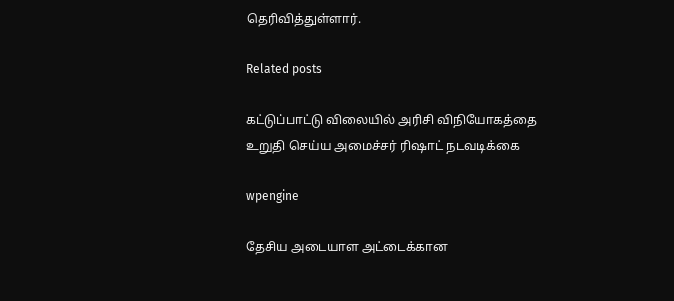தெரிவித்துள்ளார்.

Related posts

கட்டுப்பாட்டு விலையில் அரிசி விநியோகத்தை உறுதி செய்ய அமைச்சர் ரிஷாட் நடவடிக்கை

wpengine

தேசிய அடையாள அட்டைக்கான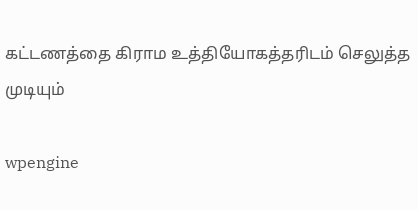கட்டணத்தை கிராம உத்தியோகத்தரிடம் செலுத்த முடியும்

wpengine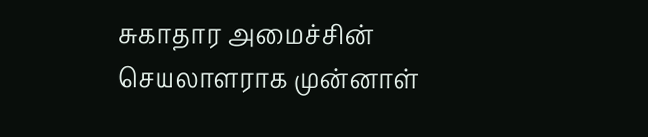சுகாதார அமைச்சின் செயலாளராக முன்னாள்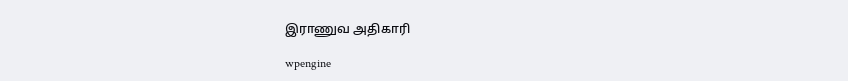இராணுவ அதிகாரி

wpengine